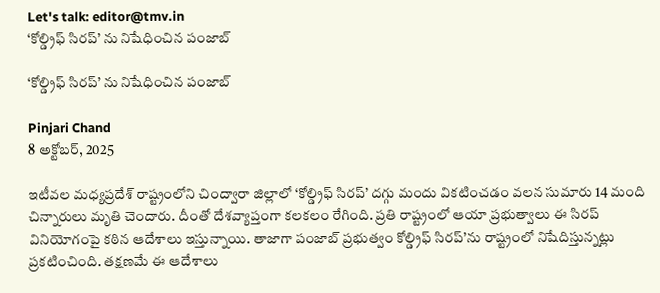Let's talk: editor@tmv.in
‘కోల్డ్రిఫ్ సిరప్’ ను నిషేధించిన పంజాబ్

‘కోల్డ్రిఫ్ సిరప్’ ను నిషేధించిన పంజాబ్

Pinjari Chand
8 అక్టోబర్, 2025

ఇటీవల మధ్యప్రదేశ్ రాష్ట్రంలోని చింద్వారా జిల్లాలో ‘కోల్డ్రిఫ్ సిరప్’ దగ్గు మందు వికటించడం వలన సుమారు 14 మంది చిన్నారులు మృతి చెందారు. దీంతో దేశవ్యాప్తంగా కలకలం రేగింది. ప్రతి రాష్ట్రంలో ఆయా ప్రభుత్వాలు ఈ సిరప్ వినియోగంపై కఠిన ఆదేశాలు ఇస్తున్నాయి. తాజాగా పంజాబ్ ప్రభుత్వం కోల్డ్రిఫ్ సిరప్’ను రాష్ట్రంలో నిషేదిస్తున్నట్లు ప్రకటించింది. తక్షణమే ఈ ఆదేశాలు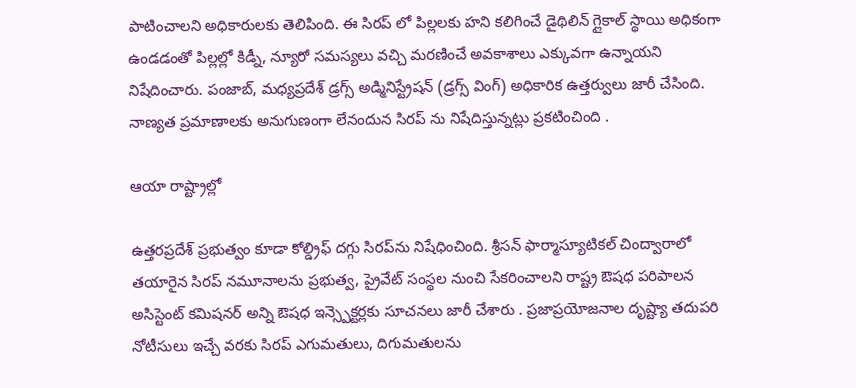పాటించాలని అధికారులకు తెలిపింది. ఈ సిరప్ లో పిల్లలకు హని కలిగించే డైథిలిన్ గ్లైకాల్ స్థాయి అధికంగా ఉండడంతో పిల్లల్లో కిడ్నీ, న్యూరో సమస్యలు వచ్చి మరణించే అవకాశాలు ఎక్కువగా ఉన్నాయని నిషేదించారు. పంజాబ్, మధ్యప్రదేశ్ డ్రగ్స్ అడ్మినిస్ట్రేషన్ (డ్రగ్స్ వింగ్) అధికారిక ఉత్తర్వులు జారీ చేసింది. నాణ్యత ప్రమాణాలకు అనుగుణంగా లేనందున సిరప్ ను నిషేదిస్తున్నట్లు ప్రకటించింది .

ఆయా రాష్ట్రాల్లో

ఉత్తరప్రదేశ్ ప్రభుత్వం కూడా కోల్డ్రిఫ్ దగ్గు సిరప్‌ను నిషేధించింది. శ్రీసన్ ఫార్మాస్యూటికల్ చింద్వారాలో తయారైన సిరప్ నమూనాలను ప్రభుత్వ, ప్రైవేట్ సంస్థల నుంచి సేకరించాలని రాష్ట్ర ఔషధ పరిపాలన అసిస్టెంట్ కమిషనర్ అన్ని ఔషధ ఇన్స్పెక్టర్లకు సూచనలు జారీ చేశారు . ప్రజాప్రయోజనాల దృష్ట్యా తదుపరి నోటీసులు ఇచ్చే వరకు సిరప్ ఎగుమతులు, దిగుమతులను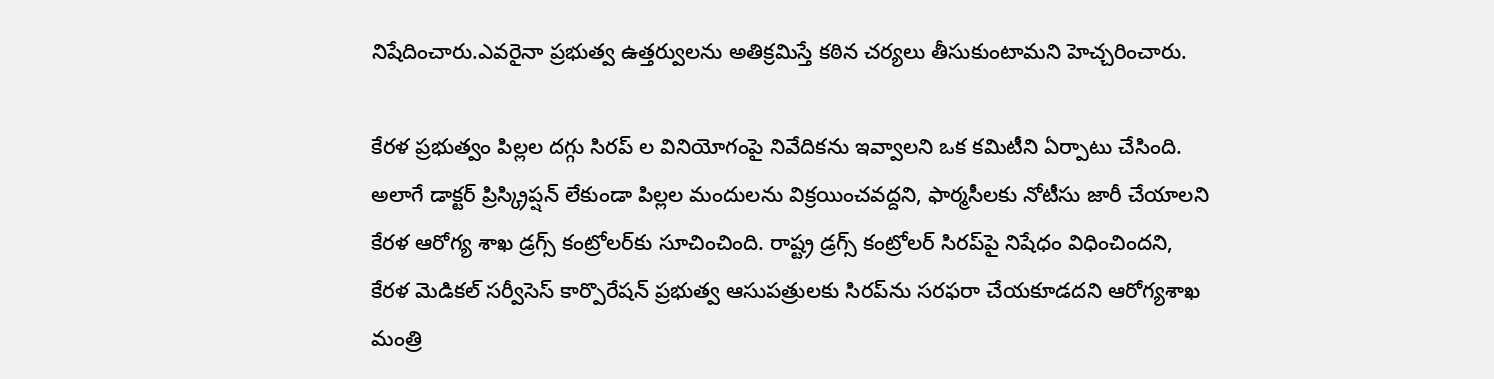నిషేదించారు.ఎవరైనా ప్రభుత్వ ఉత్తర్వులను అతిక్రమిస్తే కఠిన చర్యలు తీసుకుంటామని హెచ్చరించారు.

కేరళ ప్రభుత్వం పిల్లల దగ్గు సిరప్‌ ల వినియోగంపై నివేదికను ఇవ్వాలని ఒక కమిటీని ఏర్పాటు చేసింది. అలాగే డాక్టర్ ప్రిస్క్రిప్షన్ లేకుండా పిల్లల మందులను విక్రయించవద్దని, ఫార్మసీలకు నోటీసు జారీ చేయాలని కేరళ ఆరోగ్య శాఖ డ్రగ్స్ కంట్రోలర్‌కు సూచించింది. రాష్ట్ర డ్రగ్స్ కంట్రోలర్ సిరప్‌పై నిషేధం విధించిందని, కేరళ మెడికల్ సర్వీసెస్ కార్పొరేషన్ ప్రభుత్వ ఆసుపత్రులకు సిరప్‌ను సరఫరా చేయకూడదని ఆరోగ్యశాఖ మంత్రి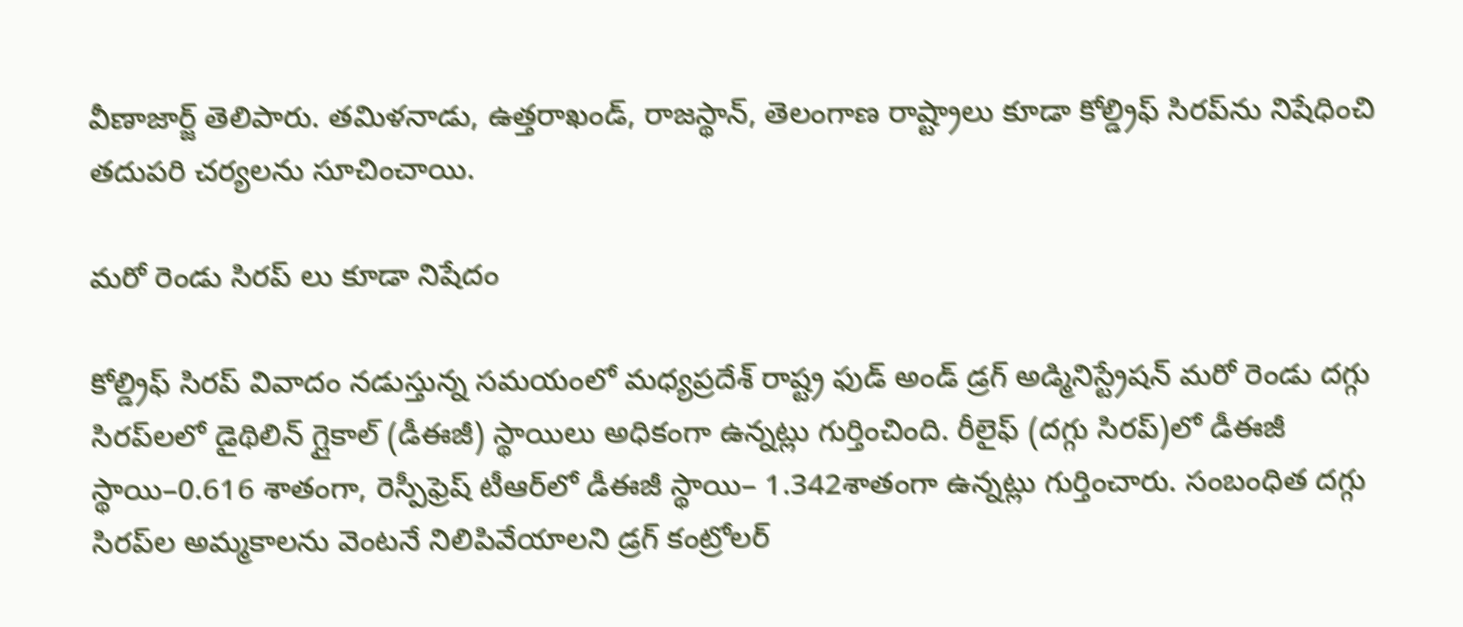వీణాజార్జ్ తెలిపారు. తమిళనాడు, ఉత్తరాఖండ్, రాజస్థాన్, తెలంగాణ రాష్ట్రాలు కూడా కోల్డ్రిఫ్ సిరప్‌ను నిషేధించి తదుపరి చర్యలను సూచించాయి.

మరో రెండు సిరప్ లు కూడా నిషేదం

కోల్డ్రిఫ్ సిరప్ వివాదం నడుస్తున్న సమయంలో మధ్యప్రదేశ్ రాష్ట్ర ఫుడ్ అండ్ డ్రగ్ అడ్మినిస్ట్రేషన్ మరో రెండు దగ్గు సిరప్‌లలో డైథిలిన్ గ్లైకాల్ (డీఈజీ) స్థాయిలు అధికంగా ఉన్నట్లు గుర్తించింది. రీలైఫ్ (దగ్గు సిరప్)లో డీఈజీ స్థాయి–0.616 శాతంగా, రెస్పీఫ్రెష్ టీఆర్‌లో డీఈజీ స్థాయి– 1.342శాతంగా ఉన్నట్లు గుర్తించారు. సంబంధిత దగ్గు సిరప్‌ల అమ్మకా‌లను వెంటనే నిలిపివేయాలని డ్రగ్ కంట్రోలర్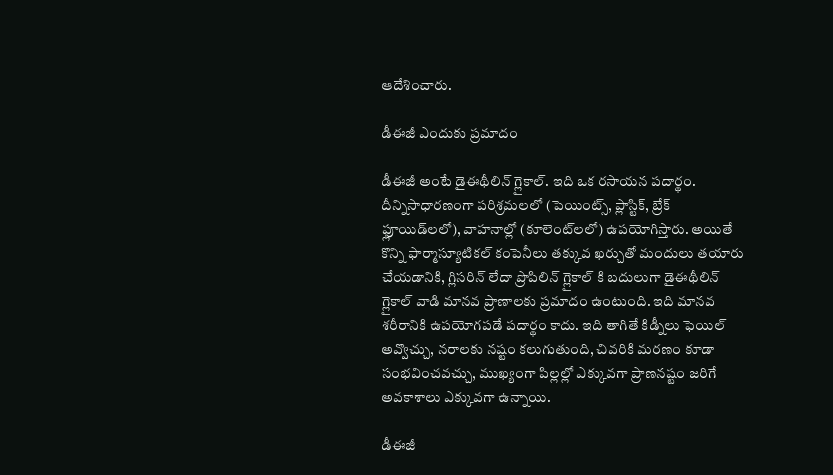ఆదేశించారు.

డీఈజీ ఎందుకు ప్రమాదం

డీఈజీ అంటే డైఈథీలిన్ గ్లైకాల్. ఇది ఒక రసాయన పదార్థం. దీన్నిసాధారణంగా పరిశ్రమలలో (పెయింట్స్, ప్లాస్టిక్, బ్రేక్ ఫ్లూయిడ్‌లలో), వాహనాల్లో (కూలెంట్‌లలో) ఉపయోగిస్తారు. అయితే కొన్ని ఫార్మాస్యూటికల్ కంపెనీలు తక్కువ ఖర్చుతో మందులు తయారు చేయడానికి, గ్లిసరిన్ లేదా ప్రొపిలిన్ గ్లైకాల్ కి బదులుగా డైఈథీలిన్ గ్లైకాల్ వాడి మానవ ప్రాణాలకు ప్రమాదం ఉంటుంది. ఇది మానవ శరీరానికి ఉపయోగపడే పదార్థం కాదు. ఇది తాగితే కిడ్నీలు ఫెయిల్ అవ్వొచ్చు, నరాలకు నష్టం కలుగుతుంది, చివరికి మరణం కూడా సంభవించవచ్చు, ముఖ్యంగా పిల్లల్లో ఎక్కువగా ప్రాణనష్టం జరిగే అవకాశాలు ఎక్కువగా ఉన్నాయి.

డీఈజీ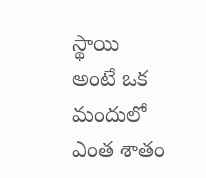స్థాయి అంటే ఒక మందులో ఎంత శాతం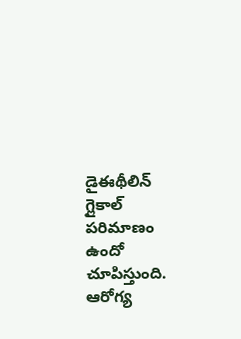డైఈథీలిన్ గ్లైకాల్ పరిమాణం ఉందో చూపిస్తుంది. ఆరోగ్య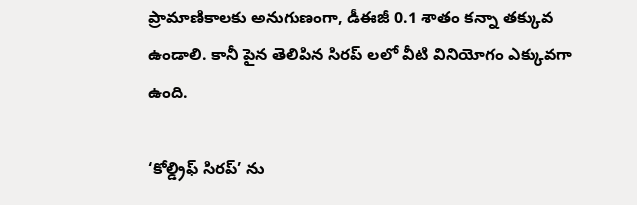ప్రామాణికాలకు అనుగుణంగా, డీఈజీ 0.1 శాతం కన్నా తక్కువ ఉండాలి. కానీ పైన తెలిపిన సిరప్ లలో వీటి వినియోగం ఎక్కువగా ఉంది.

‘కోల్డ్రిఫ్ సిరప్’ ను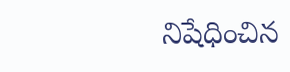నిషేధించిన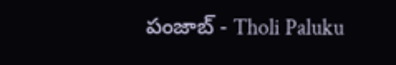పంజాబ్ - Tholi Paluku